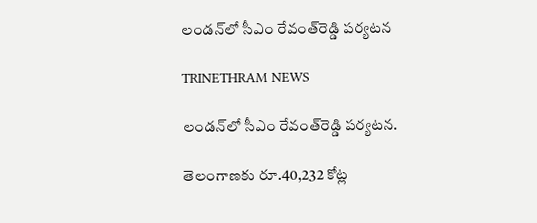లండన్‌లో సీఎం రేవంత్‌రెడ్డి పర్యటన

TRINETHRAM NEWS

లండన్‌లో సీఎం రేవంత్‌రెడ్డి పర్యటన.

తెలంగాణకు రూ.40,232 కోట్ల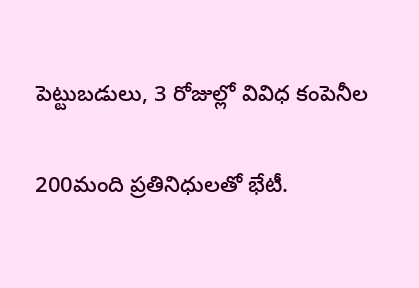పెట్టుబడులు, 3 రోజుల్లో వివిధ కంపెనీల

200మంది ప్రతినిధులతో భేటీ.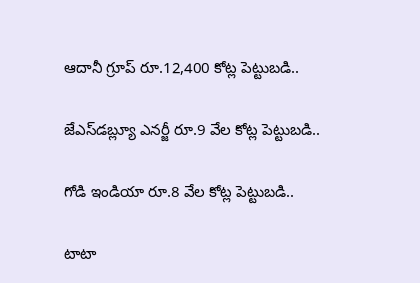ఆదానీ గ్రూప్‌ రూ.12,400 కోట్ల పెట్టుబడి..

జేఎస్‌డబ్ల్యూ ఎనర్జీ రూ.9 వేల కోట్ల పెట్టుబడి..

గోడి ఇండియా రూ.8 వేల కోట్ల పెట్టుబడి..

టాటా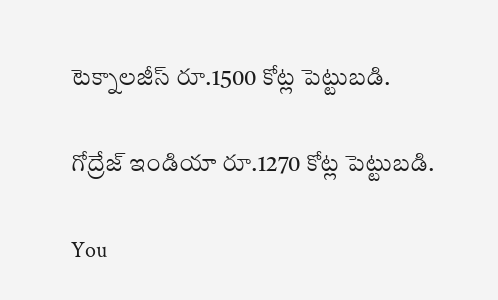టెక్నాలజీస్‌ రూ.1500 కోట్ల పెట్టుబడి.

గోద్రేజ్‌ ఇండియా రూ.1270 కోట్ల పెట్టుబడి.

You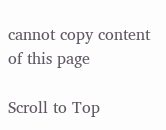cannot copy content of this page

Scroll to Top